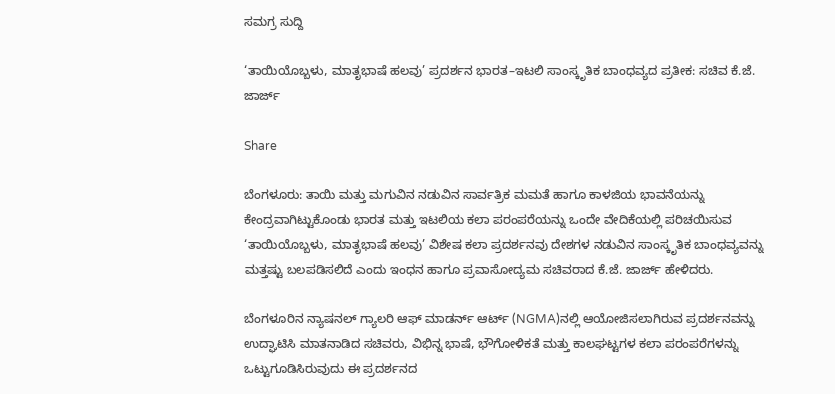ಸಮಗ್ರ ಸುದ್ದಿ

‘ತಾಯಿಯೊಬ್ಬಳು, ಮಾತೃಭಾಷೆ ಹಲವು’ ಪ್ರದರ್ಶನ ಭಾರತ–ಇಟಲಿ ಸಾಂಸ್ಕೃತಿಕ ಬಾಂಧವ್ಯದ ಪ್ರತೀಕ: ಸಚಿವ ಕೆ.ಜೆ. ಜಾರ್ಜ್‌

Share

ಬೆಂಗಳೂರು: ತಾಯಿ ಮತ್ತು ಮಗುವಿನ ನಡುವಿನ ಸಾರ್ವತ್ರಿಕ ಮಮತೆ ಹಾಗೂ ಕಾಳಜಿಯ ಭಾವನೆಯನ್ನು ಕೇಂದ್ರವಾಗಿಟ್ಟುಕೊಂಡು ಭಾರತ ಮತ್ತು ಇಟಲಿಯ ಕಲಾ ಪರಂಪರೆಯನ್ನು ಒಂದೇ ವೇದಿಕೆಯಲ್ಲಿ ಪರಿಚಯಿಸುವ ‘ತಾಯಿಯೊಬ್ಬಳು, ಮಾತೃಭಾಷೆ ಹಲವು’ ವಿಶೇಷ ಕಲಾ ಪ್ರದರ್ಶನವು ದೇಶಗಳ ನಡುವಿನ ಸಾಂಸ್ಕೃತಿಕ ಬಾಂಧವ್ಯವನ್ನು ಮತ್ತಷ್ಟು ಬಲಪಡಿಸಲಿದೆ ಎಂದು ಇಂಧನ ಹಾಗೂ ಪ್ರವಾಸೋದ್ಯಮ ಸಚಿವರಾದ ಕೆ.ಜೆ. ಜಾರ್ಜ್‌ ಹೇಳಿದರು.

ಬೆಂಗಳೂರಿನ ನ್ಯಾಷನಲ್‌ ಗ್ಯಾಲರಿ ಆಫ್‌ ಮಾಡರ್ನ್‌ ಆರ್ಟ್‌ (NGMA)ನಲ್ಲಿ ಆಯೋಜಿಸಲಾಗಿರುವ ಪ್ರದರ್ಶನವನ್ನು ಉದ್ಘಾಟಿಸಿ ಮಾತನಾಡಿದ ಸಚಿವರು, ವಿಭಿನ್ನ ಭಾಷೆ, ಭೌಗೋಳಿಕತೆ ಮತ್ತು ಕಾಲಘಟ್ಟಗಳ ಕಲಾ ಪರಂಪರೆಗಳನ್ನು ಒಟ್ಟುಗೂಡಿಸಿರುವುದು ಈ ಪ್ರದರ್ಶನದ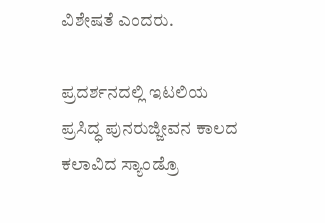ವಿಶೇಷತೆ ಎಂದರು.

ಪ್ರದರ್ಶನದಲ್ಲಿ ಇಟಲಿಯ ಪ್ರಸಿದ್ಧ ಪುನರುಜ್ಜೀವನ ಕಾಲದ ಕಲಾವಿದ ಸ್ಯಾಂಡ್ರೊ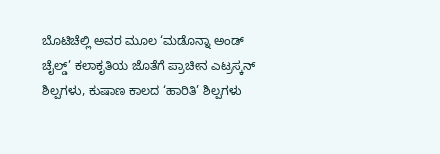ಬೊಟಿಚೆಲ್ಲಿ ಅವರ ಮೂಲ ‘ಮಡೊನ್ನಾ ಅಂಡ್‌ ಚೈಲ್ಡ್‌’ ಕಲಾಕೃತಿಯ ಜೊತೆಗೆ ಪ್ರಾಚೀನ ಎಟ್ರಸ್ಕನ್‌ ಶಿಲ್ಪಗಳು, ಕುಷಾಣ ಕಾಲದ ‘ಹಾರಿತಿ’ ಶಿಲ್ಪಗಳು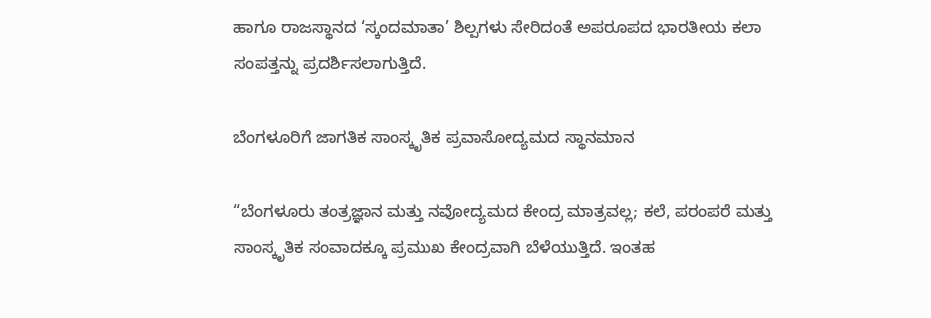ಹಾಗೂ ರಾಜಸ್ಥಾನದ ‘ಸ್ಕಂದಮಾತಾ’ ಶಿಲ್ಪಗಳು ಸೇರಿದಂತೆ ಅಪರೂಪದ ಭಾರತೀಯ ಕಲಾ ಸಂಪತ್ತನ್ನು ಪ್ರದರ್ಶಿಸಲಾಗುತ್ತಿದೆ.

ಬೆಂಗಳೂರಿಗೆ ಜಾಗತಿಕ ಸಾಂಸ್ಕೃತಿಕ ಪ್ರವಾಸೋದ್ಯಮದ ಸ್ಥಾನಮಾನ

“ಬೆಂಗಳೂರು ತಂತ್ರಜ್ಞಾನ ಮತ್ತು ನವೋದ್ಯಮದ ಕೇಂದ್ರ ಮಾತ್ರವಲ್ಲ; ಕಲೆ, ಪರಂಪರೆ ಮತ್ತು ಸಾಂಸ್ಕೃತಿಕ ಸಂವಾದಕ್ಕೂ ಪ್ರಮುಖ ಕೇಂದ್ರವಾಗಿ ಬೆಳೆಯುತ್ತಿದೆ. ಇಂತಹ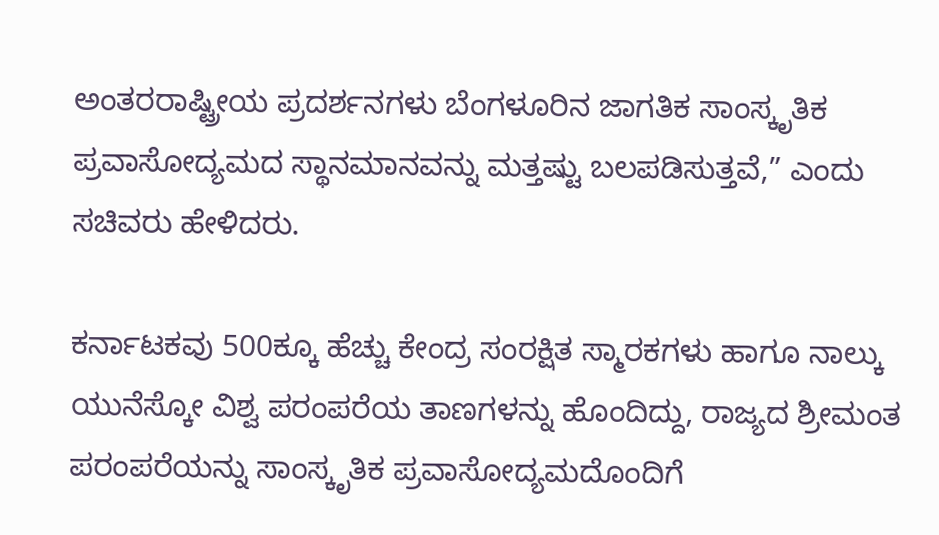ಅಂತರರಾಷ್ಟ್ರೀಯ ಪ್ರದರ್ಶನಗಳು ಬೆಂಗಳೂರಿನ ಜಾಗತಿಕ ಸಾಂಸ್ಕೃತಿಕ ಪ್ರವಾಸೋದ್ಯಮದ ಸ್ಥಾನಮಾನವನ್ನು ಮತ್ತಷ್ಟು ಬಲಪಡಿಸುತ್ತವೆ,” ಎಂದು ಸಚಿವರು ಹೇಳಿದರು.

ಕರ್ನಾಟಕವು 500ಕ್ಕೂ ಹೆಚ್ಚು ಕೇಂದ್ರ ಸಂರಕ್ಷಿತ ಸ್ಮಾರಕಗಳು ಹಾಗೂ ನಾಲ್ಕು ಯುನೆಸ್ಕೋ ವಿಶ್ವ ಪರಂಪರೆಯ ತಾಣಗಳನ್ನು ಹೊಂದಿದ್ದು, ರಾಜ್ಯದ ಶ್ರೀಮಂತ ಪರಂಪರೆಯನ್ನು ಸಾಂಸ್ಕೃತಿಕ ಪ್ರವಾಸೋದ್ಯಮದೊಂದಿಗೆ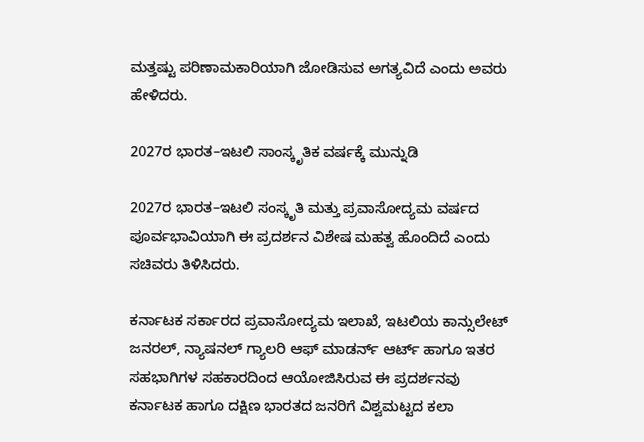ಮತ್ತಷ್ಟು ಪರಿಣಾಮಕಾರಿಯಾಗಿ ಜೋಡಿಸುವ ಅಗತ್ಯವಿದೆ ಎಂದು ಅವರು ಹೇಳಿದರು.

2027ರ ಭಾರತ–ಇಟಲಿ ಸಾಂಸ್ಕೃತಿಕ ವರ್ಷಕ್ಕೆ ಮುನ್ನುಡಿ

2027ರ ಭಾರತ–ಇಟಲಿ ಸಂಸ್ಕೃತಿ ಮತ್ತು ಪ್ರವಾಸೋದ್ಯಮ ವರ್ಷದ ಪೂರ್ವಭಾವಿಯಾಗಿ ಈ ಪ್ರದರ್ಶನ ವಿಶೇಷ ಮಹತ್ವ ಹೊಂದಿದೆ ಎಂದು ಸಚಿವರು ತಿಳಿಸಿದರು.

ಕರ್ನಾಟಕ ಸರ್ಕಾರದ ಪ್ರವಾಸೋದ್ಯಮ ಇಲಾಖೆ, ಇಟಲಿಯ ಕಾನ್ಸುಲೇಟ್‌ ಜನರಲ್‌, ನ್ಯಾಷನಲ್‌ ಗ್ಯಾಲರಿ ಆಫ್‌ ಮಾಡರ್ನ್‌ ಆರ್ಟ್‌ ಹಾಗೂ ಇತರ ಸಹಭಾಗಿಗಳ ಸಹಕಾರದಿಂದ ಆಯೋಜಿಸಿರುವ ಈ ಪ್ರದರ್ಶನವು ಕರ್ನಾಟಕ ಹಾಗೂ ದಕ್ಷಿಣ ಭಾರತದ ಜನರಿಗೆ ವಿಶ್ವಮಟ್ಟದ ಕಲಾ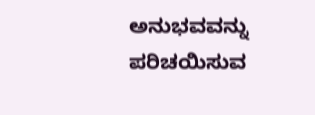ಅನುಭವವನ್ನು ಪರಿಚಯಿಸುವ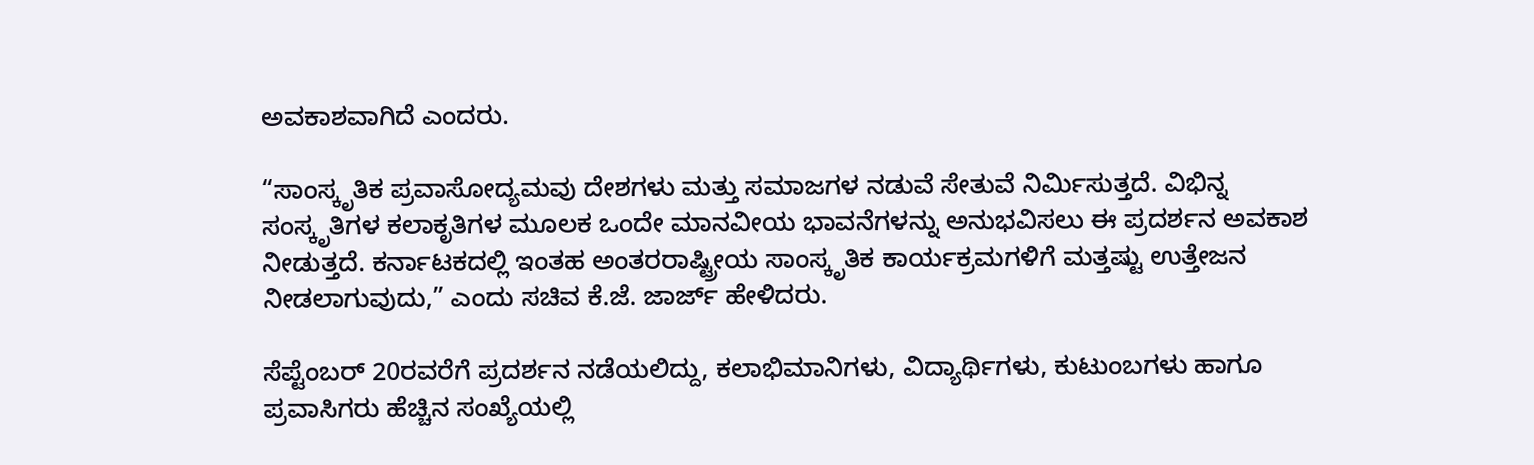ಅವಕಾಶವಾಗಿದೆ ಎಂದರು.

“ಸಾಂಸ್ಕೃತಿಕ ಪ್ರವಾಸೋದ್ಯಮವು ದೇಶಗಳು ಮತ್ತು ಸಮಾಜಗಳ ನಡುವೆ ಸೇತುವೆ ನಿರ್ಮಿಸುತ್ತದೆ. ವಿಭಿನ್ನ ಸಂಸ್ಕೃತಿಗಳ ಕಲಾಕೃತಿಗಳ ಮೂಲಕ ಒಂದೇ ಮಾನವೀಯ ಭಾವನೆಗಳನ್ನು ಅನುಭವಿಸಲು ಈ ಪ್ರದರ್ಶನ ಅವಕಾಶ ನೀಡುತ್ತದೆ. ಕರ್ನಾಟಕದಲ್ಲಿ ಇಂತಹ ಅಂತರರಾಷ್ಟ್ರೀಯ ಸಾಂಸ್ಕೃತಿಕ ಕಾರ್ಯಕ್ರಮಗಳಿಗೆ ಮತ್ತಷ್ಟು ಉತ್ತೇಜನ ನೀಡಲಾಗುವುದು,” ಎಂದು ಸಚಿವ ಕೆ.ಜೆ. ಜಾರ್ಜ್‌ ಹೇಳಿದರು.

ಸೆಪ್ಟೆಂಬರ್‌ 20ರವರೆಗೆ ಪ್ರದರ್ಶನ ನಡೆಯಲಿದ್ದು, ಕಲಾಭಿಮಾನಿಗಳು, ವಿದ್ಯಾರ್ಥಿಗಳು, ಕುಟುಂಬಗಳು ಹಾಗೂ ಪ್ರವಾಸಿಗರು ಹೆಚ್ಚಿನ ಸಂಖ್ಯೆಯಲ್ಲಿ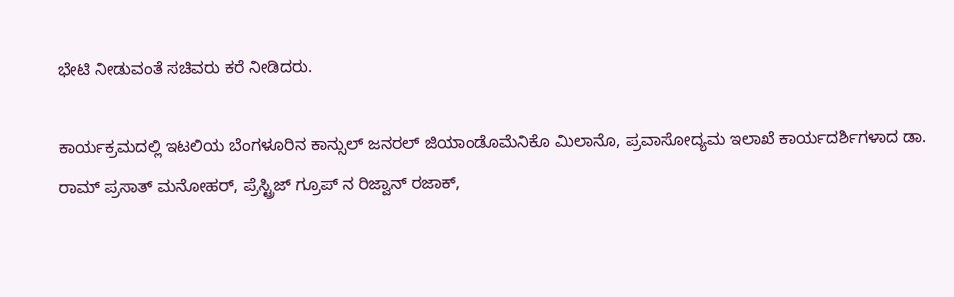ಭೇಟಿ ನೀಡುವಂತೆ ಸಚಿವರು ಕರೆ ನೀಡಿದರು.

ಕಾರ್ಯಕ್ರಮದಲ್ಲಿ ಇಟಲಿಯ ಬೆಂಗಳೂರಿನ ಕಾನ್ಸುಲ್‌ ಜನರಲ್‌ ಜಿಯಾಂಡೊಮೆನಿಕೊ ಮಿಲಾನೊ, ಪ್ರವಾಸೋದ್ಯಮ ಇಲಾಖೆ ಕಾರ್ಯದರ್ಶಿಗಳಾದ ಡಾ. ರಾಮ್ ಪ್ರಸಾತ್ ಮನೋಹರ್, ಪ್ರೆಸ್ಟ್ರಿಜ್ ಗ್ರೂಪ್ ನ ರಿಜ್ವಾನ್ ರಜಾಕ್,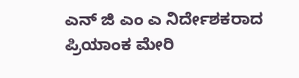ಎನ್ ಜಿ ಎಂ ಎ ನಿರ್ದೇಶಕರಾದ ಪ್ರಿಯಾಂಕ ಮೇರಿ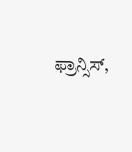ಫ್ರಾನ್ಸಿಸ್,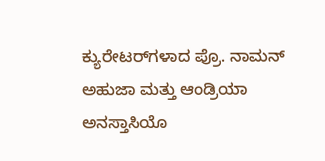ಕ್ಯುರೇಟರ್‌ಗಳಾದ ಪ್ರೊ. ನಾಮನ್‌ ಅಹುಜಾ ಮತ್ತು ಆಂಡ್ರಿಯಾ ಅನಸ್ತಾಸಿಯೊ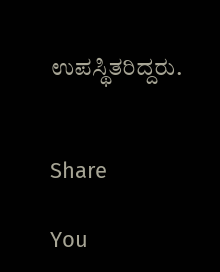ಉಪಸ್ಥಿತರಿದ್ದರು.


Share

You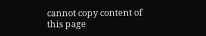cannot copy content of this page